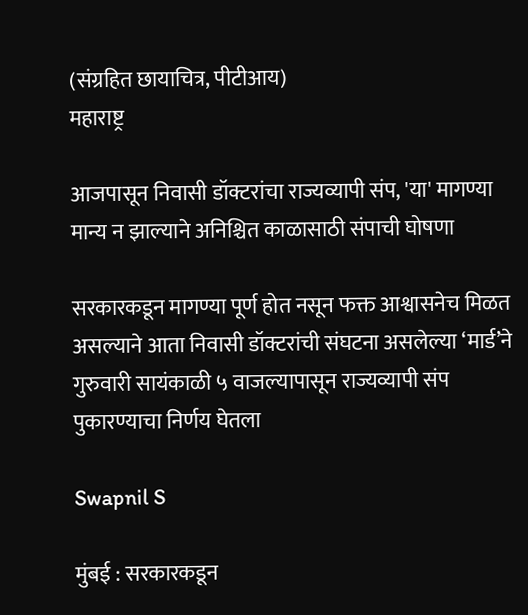(संग्रहित छायाचित्र, पीटीआय)
महाराष्ट्र

आजपासून निवासी डॉक्टरांचा राज्यव्यापी संप, 'या' मागण्या मान्य न झाल्याने अनिश्चित काळासाठी संपाची घोषणा

सरकारकडून मागण्या पूर्ण होत नसून फक्त आश्वासनेच मिळत असल्याने आता निवासी डॉक्टरांची संघटना असलेल्या ‘मार्ड’ने गुरुवारी सायंकाळी ५ वाजल्यापासून राज्यव्यापी संप पुकारण्याचा निर्णय घेतला

Swapnil S

मुंबई : सरकारकडून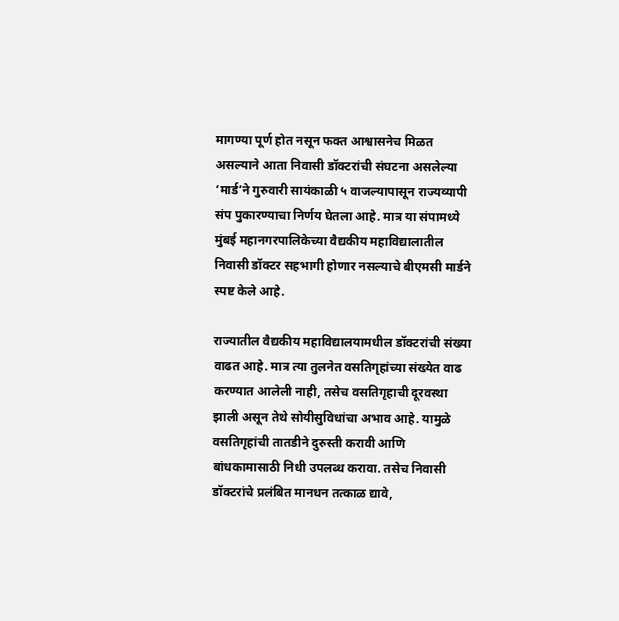मागण्या पूर्ण होत नसून फक्त आश्वासनेच मिळत असल्याने आता निवासी डॉक्टरांची संघटना असलेल्या ‘मार्ड’ने गुरुवारी सायंकाळी ५ वाजल्यापासून राज्यव्यापी संप पुकारण्याचा निर्णय घेतला आहे. मात्र या संपामध्ये मुंबई महानगरपालिकेच्या वैद्यकीय महाविद्यालातील निवासी डॉक्टर सहभागी होणार नसल्याचे बीएमसी मार्डने स्पष्ट केले आहे.

राज्यातील वैद्यकीय महाविद्यालयामधील डॉक्टरांची संख्या वाढत आहे. मात्र त्या तुलनेत वसतिगृहांच्या संख्येत वाढ करण्यात आलेली नाही, तसेच वसतिगृहाची दूरवस्था झाली असून तेथे सोयीसुविधांचा अभाव आहे. यामुळे वसतिगृहांची तातडीने दुरुस्ती करावी आणि बांधकामासाठी निधी उपलब्ध करावा. तसेच निवासी डॉक्टरांचे प्रलंबित मानधन तत्काळ द्यावे,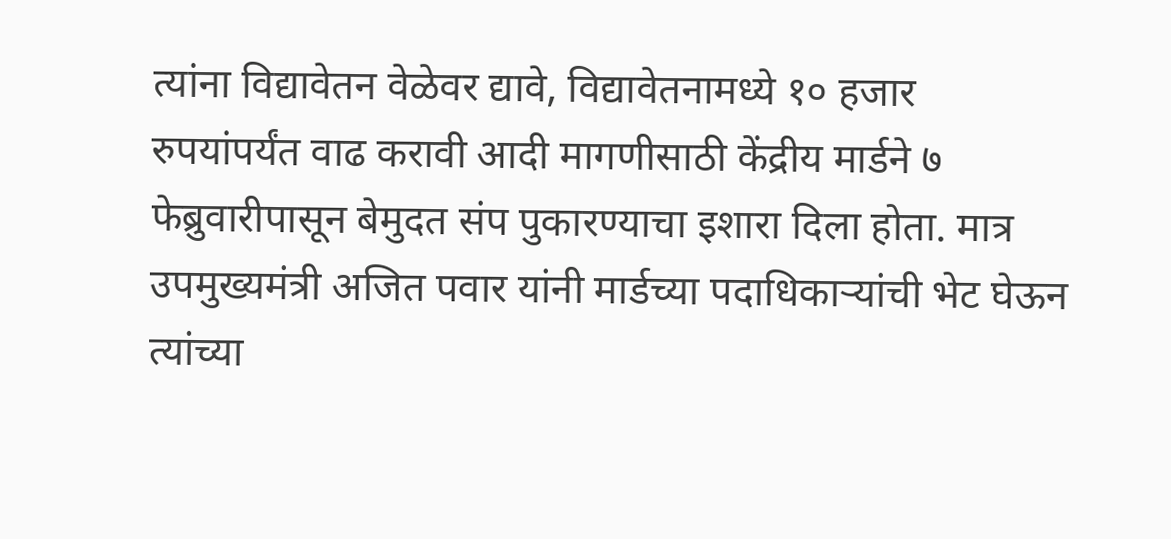त्यांना विद्यावेतन वेळेवर द्यावे, विद्यावेतनामध्ये १० हजार रुपयांपर्यंत वाढ करावी आदी मागणीसाठी केंद्रीय मार्डने ७ फेब्रुवारीपासून बेमुदत संप पुकारण्याचा इशारा दिला होता. मात्र उपमुख्यमंत्री अजित पवार यांनी मार्डच्या पदाधिकाऱ्यांची भेट घेऊन त्यांच्या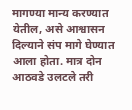मागण्या मान्य करण्यात येतील, असे आश्वासन दिल्याने संप मागे घेण्यात आला होता. मात्र दोन आठवडे उलटले तरी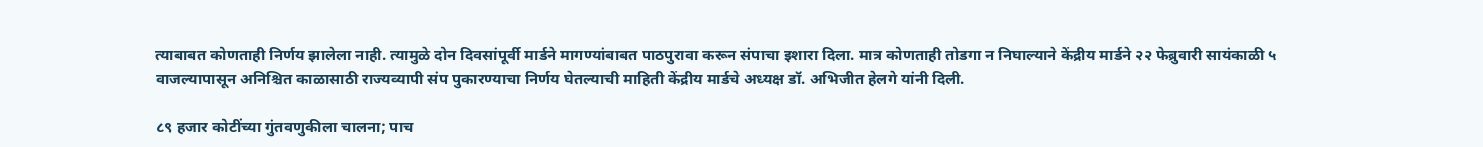त्याबाबत कोणताही निर्णय झालेला नाही. त्यामुळे दोन दिवसांपूर्वी मार्डने मागण्यांबाबत पाठपुरावा करून संपाचा इशारा दिला. मात्र कोणताही तोडगा न निघाल्याने केंद्रीय मार्डने २२ फेब्रुवारी सायंकाळी ५ वाजल्यापासून अनिश्चित काळासाठी राज्यव्यापी संप पुकारण्याचा निर्णय घेतल्याची माहिती केंद्रीय मार्डचे अध्यक्ष डॉ. अभिजीत हेलगे यांनी दिली.

८९ हजार कोटींच्या गुंतवणुकीला चालना; पाच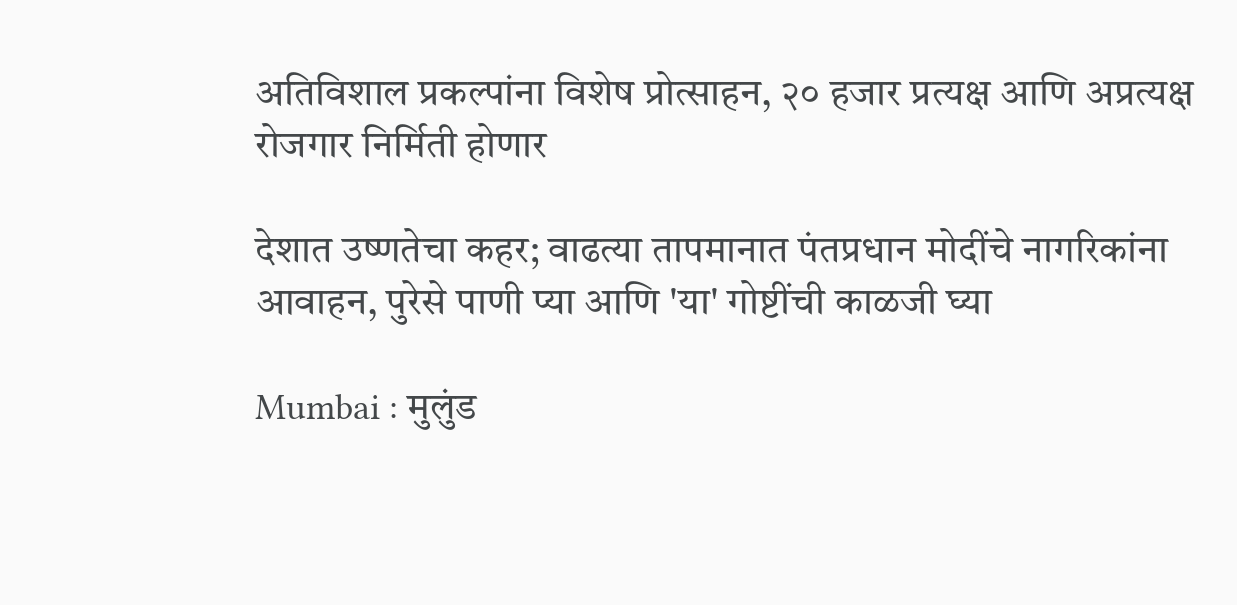अतिविशाल प्रकल्पांना विशेष प्रोत्साहन, २० हजार प्रत्यक्ष आणि अप्रत्यक्ष रोजगार निर्मिती होणार

देशात उष्णतेचा कहर; वाढत्या तापमानात पंतप्रधान मोदींचे नागरिकांना आवाहन, पुरेसे पाणी प्या आणि 'या' गोष्टींची काळजी घ्या

Mumbai : मुलुंड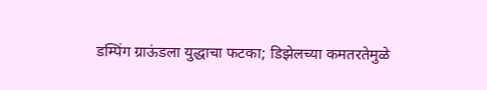डम्पिंग ग्राऊंडला युद्धाचा फटका; डिझेलच्या कमतरतेमुळे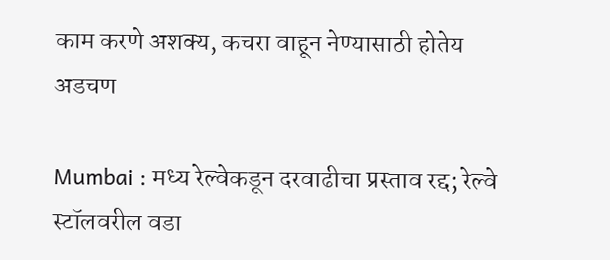काम करणे अशक्य, कचरा वाहून नेण्यासाठी होतेय अडचण

Mumbai : मध्य रेल्वेकडून दरवाढीचा प्रस्ताव रद्द; रेल्वे स्टॉलवरील वडा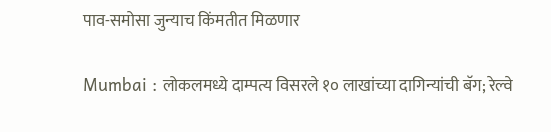पाव-समोसा जुन्याच किंमतीत मिळणार

Mumbai : लोकलमध्ये दाम्पत्य विसरले १० लाखांच्या दागिन्यांची बॅग; रेल्वे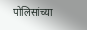पोलिसांच्या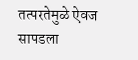तत्परतेमुळे ऐवज सापडला